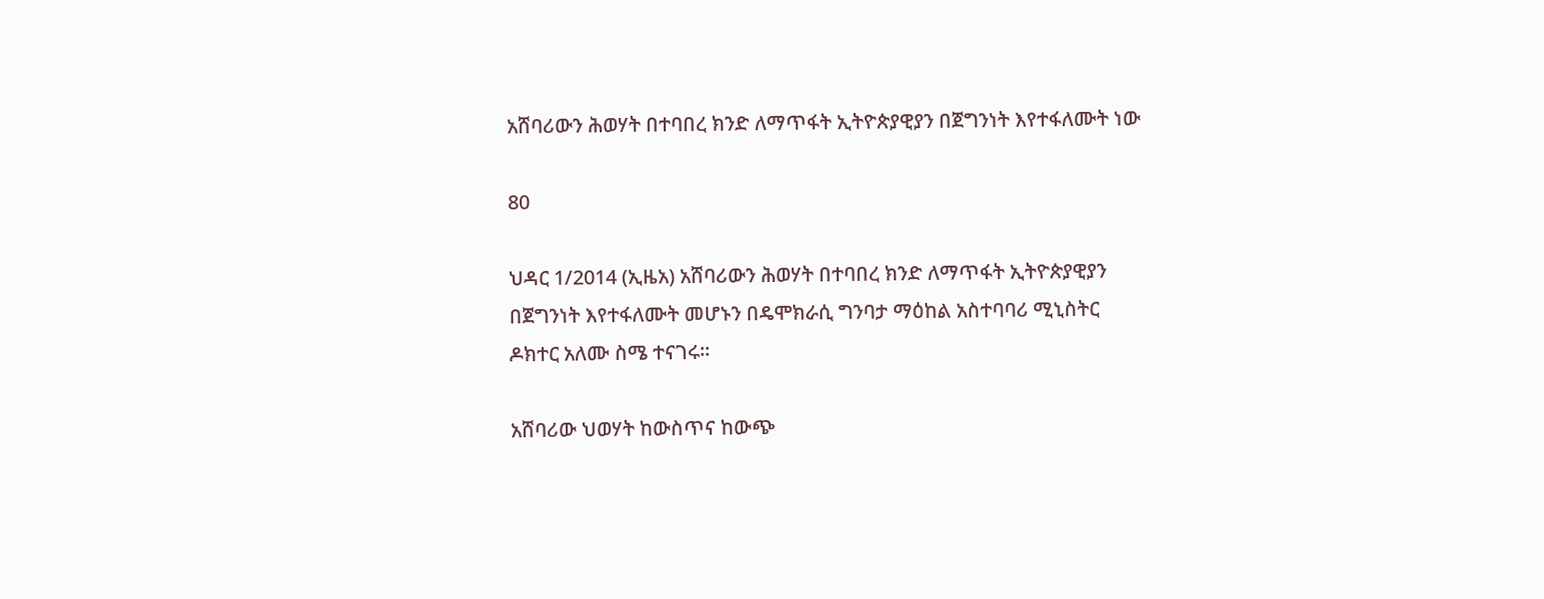አሸባሪውን ሕወሃት በተባበረ ክንድ ለማጥፋት ኢትዮጵያዊያን በጀግንነት እየተፋለሙት ነው

80

ህዳር 1/2014 (ኢዜአ) አሸባሪውን ሕወሃት በተባበረ ክንድ ለማጥፋት ኢትዮጵያዊያን በጀግንነት እየተፋለሙት መሆኑን በዴሞክራሲ ግንባታ ማዕከል አስተባባሪ ሚኒስትር ዶክተር አለሙ ስሜ ተናገሩ።

አሸባሪው ህወሃት ከውስጥና ከውጭ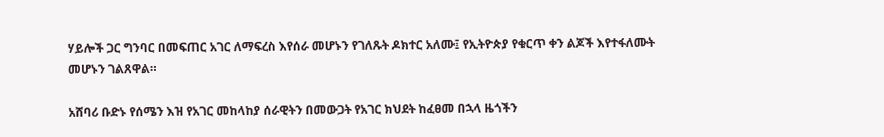ሃይሎች ጋር ግንባር በመፍጠር አገር ለማፍረስ እየሰራ መሆኑን የገለጹት ዶክተር አለሙ፤ የኢትዮጵያ የቁርጥ ቀን ልጆች እየተፋለሙት መሆኑን ገልጸዋል።

አሸባሪ ቡድኑ የሰሜን እዝ የአገር መከላከያ ሰራዊትን በመውጋት የአገር ክህደት ከፈፀመ በኋላ ዜጎችን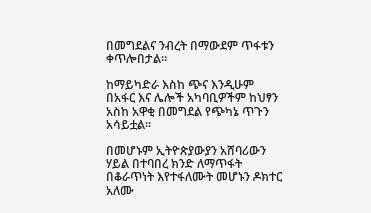በመግደልና ንብረት በማውደም ጥፋቱን ቀጥሎበታል።

ከማይካድራ እስከ ጭና እንዲሁም በአፋር እና ሌሎች አካባቢዎችም ከህፃን አስከ አዋቂ በመግደል የጭካኔ ጥጉን አሳይቷል።

በመሆኑም ኢትዮጵያውያን አሸባሪውን ሃይል በተባበረ ክንድ ለማጥፋት በቆራጥነት እየተፋለሙት መሆኑን ዶክተር አለሙ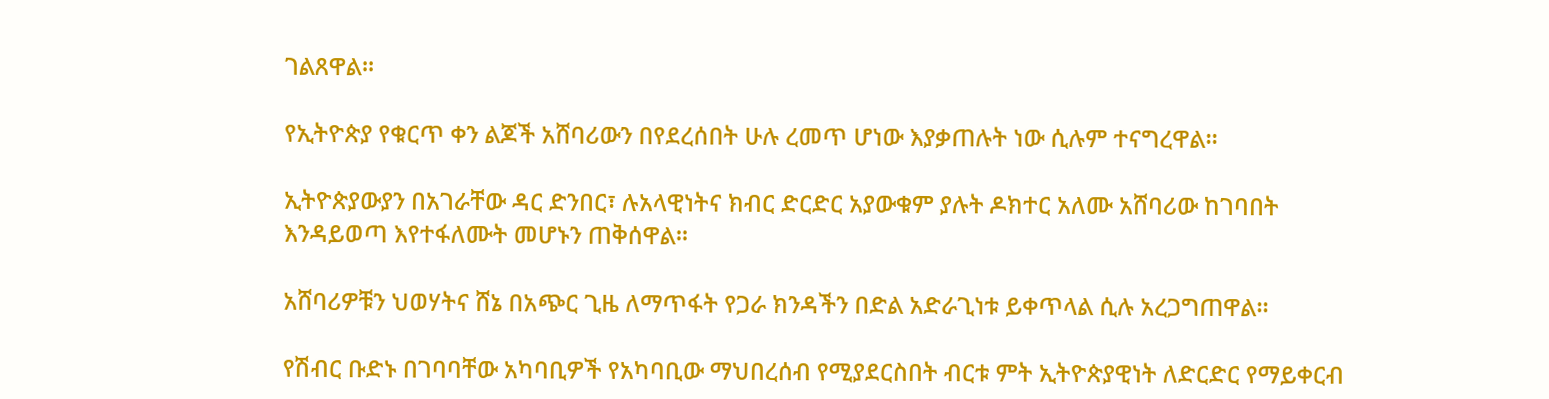ገልጸዋል።

የኢትዮጵያ የቁርጥ ቀን ልጆች አሸባሪውን በየደረሰበት ሁሉ ረመጥ ሆነው እያቃጠሉት ነው ሲሉም ተናግረዋል።

ኢትዮጵያውያን በአገራቸው ዳር ድንበር፣ ሉአላዊነትና ክብር ድርድር አያውቁም ያሉት ዶክተር አለሙ አሸባሪው ከገባበት እንዳይወጣ እየተፋለሙት መሆኑን ጠቅሰዋል።

አሸባሪዎቹን ህወሃትና ሸኔ በአጭር ጊዜ ለማጥፋት የጋራ ክንዳችን በድል አድራጊነቱ ይቀጥላል ሲሉ አረጋግጠዋል።

የሽብር ቡድኑ በገባባቸው አካባቢዎች የአካባቢው ማህበረሰብ የሚያደርስበት ብርቱ ምት ኢትዮጵያዊነት ለድርድር የማይቀርብ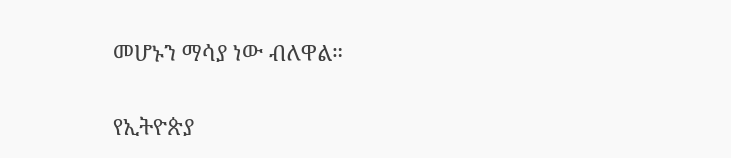መሆኑን ማሳያ ነው ብለዋል።

የኢትዮጵያ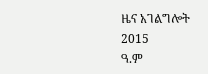ዜና አገልግሎት
2015
ዓ.ም